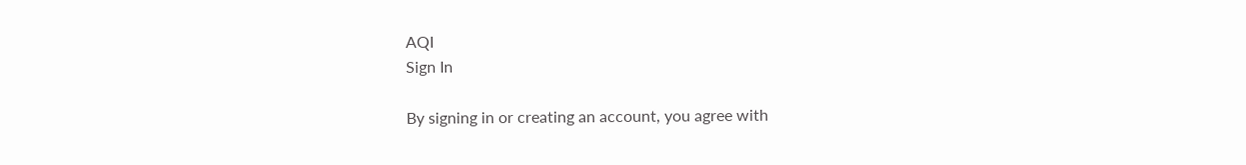AQI
Sign In

By signing in or creating an account, you agree with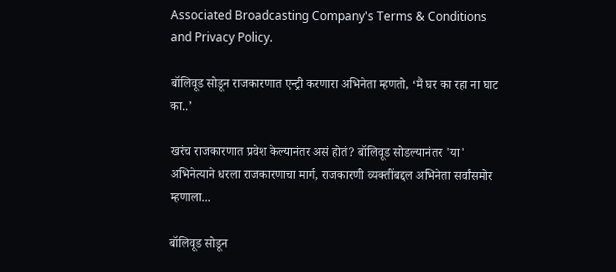Associated Broadcasting Company's Terms & Conditions and Privacy Policy.

बॉलिवूड सोडून राजकारणात एन्ट्री करणारा अभिनेता म्हणतो, ‘मैं घर का रहा ना घाट का..’

खरंच राजकारणात प्रवेश केल्यानंतर असं होतं? बॉलिवूड सोडल्यानंतर 'या' अभिनेत्याने धरला राजकारणाचा मार्ग, राजकारणी व्यक्तींबद्दल अभिनेता सर्वांसमोर म्हणाला...

बॉलिवूड सोडून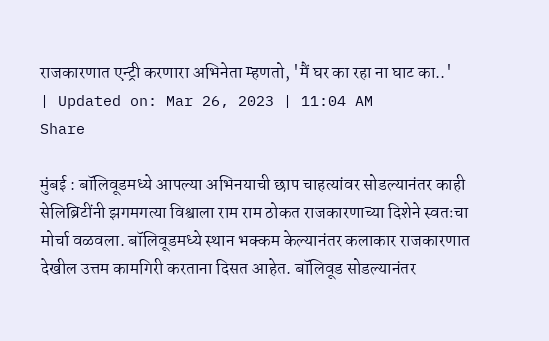राजकारणात एन्ट्री करणारा अभिनेता म्हणतो, 'मैं घर का रहा ना घाट का..'
| Updated on: Mar 26, 2023 | 11:04 AM
Share

मुंबई : बॉलिवूडमध्ये आपल्या अभिनयाची छाप चाहत्यांवर सोडल्यानंतर काही सेलिब्रिटींनी झगमगत्या विश्वाला राम राम ठोकत राजकारणाच्या दिशेने स्वतःचा मोर्चा वळवला. बॉलिवूडमध्ये स्थान भक्कम केल्यानंतर कलाकार राजकारणात देखील उत्तम कामगिरी करताना दिसत आहेत. बॉलिवूड सोडल्यानंतर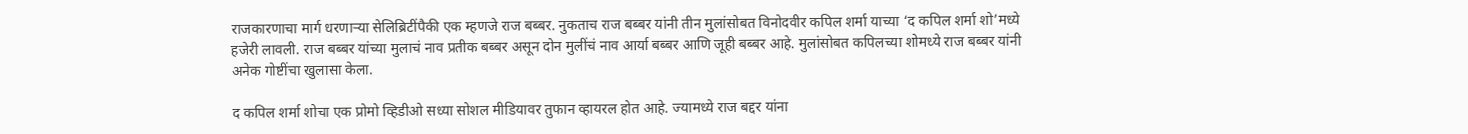राजकारणाचा मार्ग धरणाऱ्या सेलिब्रिटींपैकी एक म्हणजे राज बब्बर. नुकताच राज बब्बर यांनी तीन मुलांसोबत विनोदवीर कपिल शर्मा याच्या ‘द कपिल शर्मा शो’मध्ये हजेरी लावली. राज बब्बर यांच्या मुलाचं नाव प्रतीक बब्बर असून दोन मुलींचं नाव आर्या बब्बर आणि जूही बब्बर आहे. मुलांसोबत कपिलच्या शोमध्ये राज बब्बर यांनी अनेक गोष्टींचा खुलासा केला.

द कपिल शर्मा शोचा एक प्रोमो व्हिडीओ सध्या सोशल मीडियावर तुफान व्हायरल होत आहे. ज्यामध्ये राज बद्दर यांना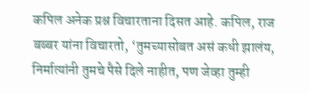कपिल अनेक प्रश्न विचारताना दिसत आहे. कपिल, राज बब्बर यांना विचारतो, ‘तुमच्यासोबत असं कधी झालंय, निर्मात्यांनी तुमचे पैसे दिले नाहीत, पण जेव्हा तुम्ही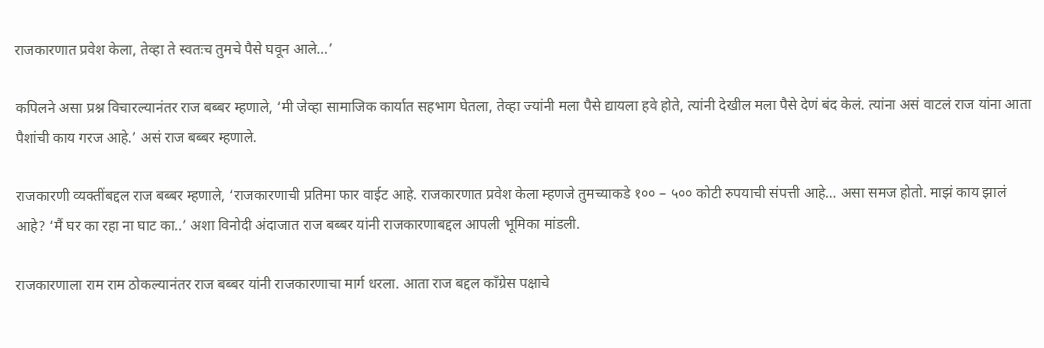राजकारणात प्रवेश केला, तेव्हा ते स्वतःच तुमचे पैसे घवून आले…’

कपिलने असा प्रश्न विचारल्यानंतर राज बब्बर म्हणाले, ‘मी जेव्हा सामाजिक कार्यात सहभाग घेतला, तेव्हा ज्यांनी मला पैसे द्यायला हवे होते, त्यांनी देखील मला पैसे देणं बंद केलं. त्यांना असं वाटलं राज यांना आता पैशांची काय गरज आहे.’ असं राज बब्बर म्हणाले.

राजकारणी व्यक्तींबद्दल राज बब्बर म्हणाले, ‘राजकारणाची प्रतिमा फार वाईट आहे. राजकारणात प्रवेश केला म्हणजे तुमच्याकडे १०० – ५०० कोटी रुपयाची संपत्ती आहे… असा समज होतो. माझं काय झालं आहे? ‘मैं घर का रहा ना घाट का..’ अशा विनोदी अंदाजात राज बब्बर यांनी राजकारणाबद्दल आपली भूमिका मांडली.

राजकारणाला राम राम ठोकल्यानंतर राज बब्बर यांनी राजकारणाचा मार्ग धरला. आता राज बद्दल काँग्रेस पक्षाचे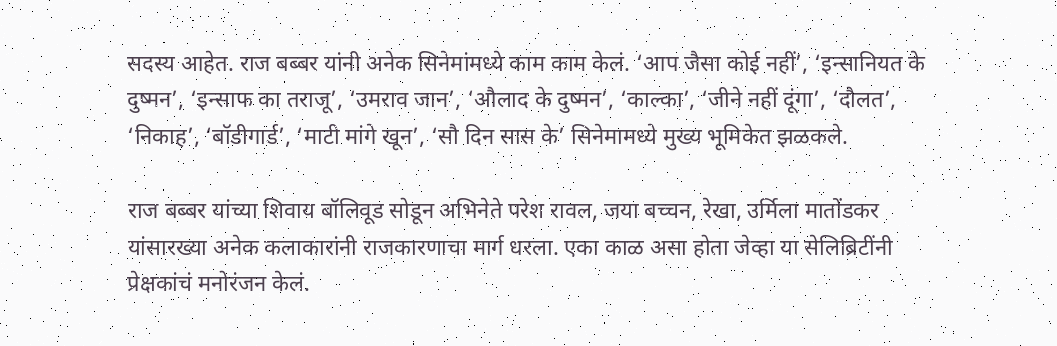सदस्य आहेत. राज बब्बर यांनी अनेक सिनेमांमध्ये काम काम केलं. ‘आप जैसा कोई नहीं’, ‘इन्सानियत के दुष्मन’, ‘इन्साफ का तराजू’, ‘उमराव जान’, ‘औलाद के दुष्मन’, ‘काल्का’, ‘जीने नहीं दूंगा’, ‘दौलत’, ‘निकाह’, ‘बॉडीगार्ड’, ‘माटी मांगे खून’, ‘सौ दिन सास के’ सिनेमामध्ये मुख्य भूमिकेत झळकले.

राज बब्बर यांच्या शिवाय बॉलिवूड सोडून अभिनेते परेश रावल, जया बच्चन, रेखा, उर्मिला मातोंडकर यांसारख्या अनेक कलाकारांनी राजकारणाचा मार्ग धरला. एका काळ असा होता जेव्हा या सेलिब्रिटींनी प्रेक्षकांचं मनोरंजन केलं.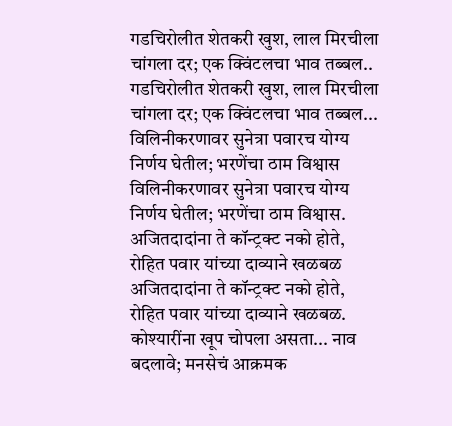गडचिरोलीत शेतकरी खुश, लाल मिरचीला चांगला दर; एक क्विंटलचा भाव तब्बल..
गडचिरोलीत शेतकरी खुश, लाल मिरचीला चांगला दर; एक क्विंटलचा भाव तब्बल...
विलिनीकरणावर सुनेत्रा पवारच योग्य निर्णय घेतील; भरणेंचा ठाम विश्वास
विलिनीकरणावर सुनेत्रा पवारच योग्य निर्णय घेतील; भरणेंचा ठाम विश्वास.
अजितदादांना ते कॉन्ट्रक्ट नको होते, रोहित पवार यांच्या दाव्याने खळबळ
अजितदादांना ते कॉन्ट्रक्ट नको होते, रोहित पवार यांच्या दाव्याने खळबळ.
कोश्यारींना खूप चोपला असता... नाव बदलावे; मनसेचं आक्रमक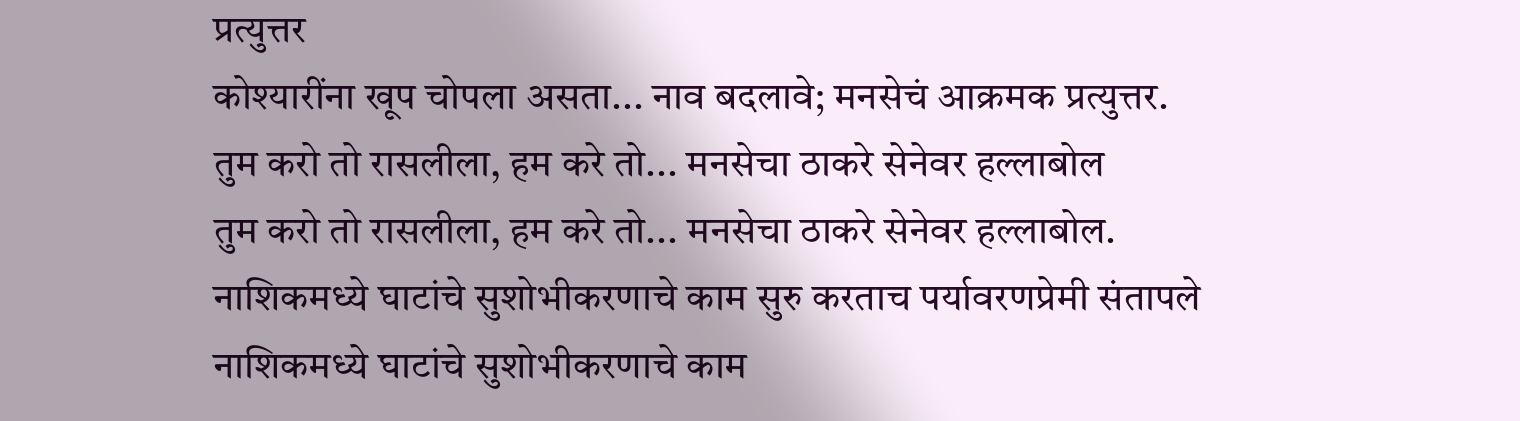प्रत्युत्तर
कोश्यारींना खूप चोपला असता... नाव बदलावे; मनसेचं आक्रमक प्रत्युत्तर.
तुम करो तो रासलीला, हम करे तो... मनसेचा ठाकरे सेनेवर हल्लाबोल
तुम करो तो रासलीला, हम करे तो... मनसेचा ठाकरे सेनेवर हल्लाबोल.
नाशिकमध्ये घाटांचे सुशोभीकरणाचे काम सुरु करताच पर्यावरणप्रेमी संतापले
नाशिकमध्ये घाटांचे सुशोभीकरणाचे काम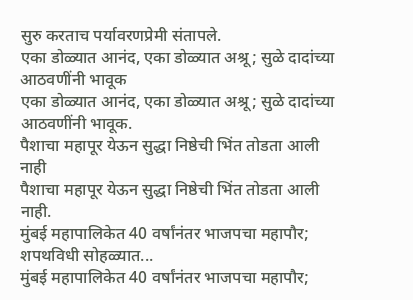सुरु करताच पर्यावरणप्रेमी संतापले.
एका डोळ्यात आनंद, एका डोळ्यात अश्रू; सुळे दादांच्या आठवणींनी भावूक
एका डोळ्यात आनंद, एका डोळ्यात अश्रू; सुळे दादांच्या आठवणींनी भावूक.
पैशाचा महापूर येऊन सुद्धा निष्ठेची भिंत तोडता आली नाही
पैशाचा महापूर येऊन सुद्धा निष्ठेची भिंत तोडता आली नाही.
मुंबई महापालिकेत 40 वर्षांनंतर भाजपचा महापौर; शपथविधी सोहळ्यात...
मुंबई महापालिकेत 40 वर्षांनंतर भाजपचा महापौर;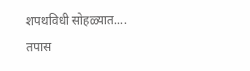शपथविधी सोहळ्यात....
तपास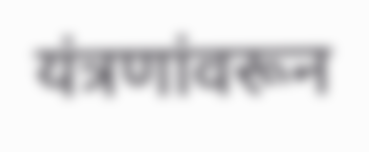यंत्रणांवरून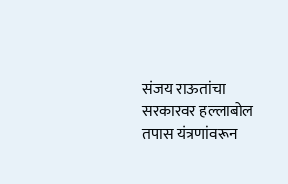संजय राऊतांचा सरकारवर हल्लाबोल
तपास यंत्रणांवरून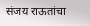संजय राऊतांचा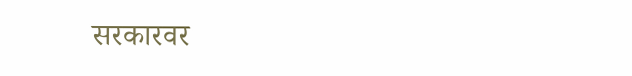सरकारवर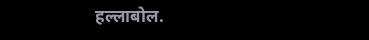हल्लाबोल.